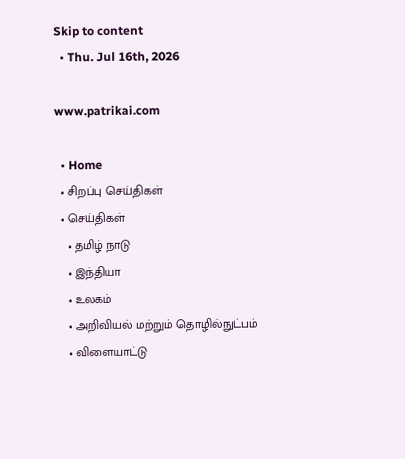Skip to content
  • Thu. Jul 16th, 2026

www.patrikai.com

  • Home
  • சிறப்பு செய்திகள்
  • செய்திகள்
    • தமிழ் நாடு
    • இந்தியா
    • உலகம்
    • அறிவியல் மற்றும் தொழில்நுட்பம்
    • விளையாட்டு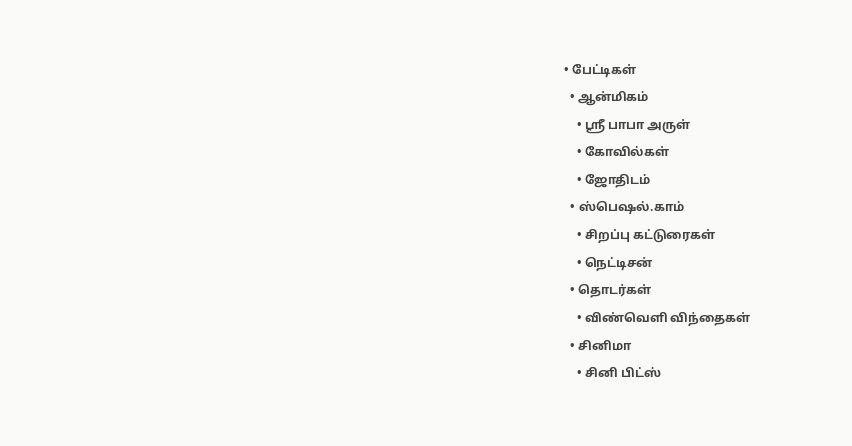• பேட்டிகள்
  • ஆன்மிகம்
    • ஸ்ரீ பாபா அருள்
    • கோவில்கள்
    • ஜோதிடம்
  • ஸ்பெஷல்.காம்
    • சிறப்பு கட்டுரைகள்
    • நெட்டிசன்
  • தொடர்கள்
    • விண்வெளி விந்தைகள்
  • சினிமா
    • சினி பிட்ஸ்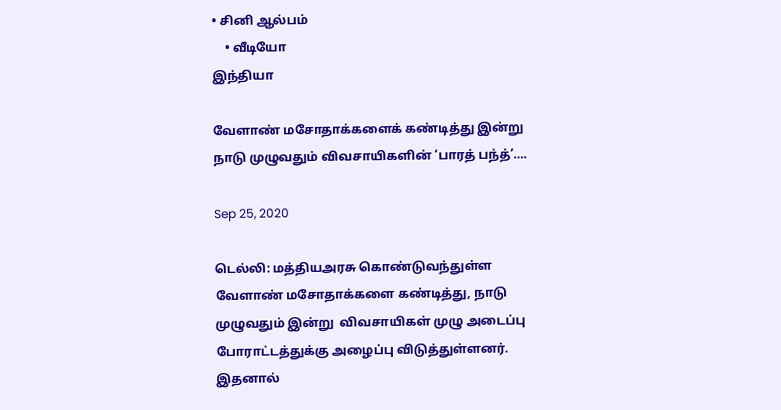• சினி ஆல்பம்
    • வீடியோ
இந்தியா

வேளாண் மசோதாக்களைக் கண்டித்து இன்று நாடு முழுவதும் விவசாயிகளின் ‘பாரத் பந்த்’….

Sep 25, 2020

டெல்லி: மத்தியஅரசு கொண்டுவந்துள்ள வேளாண் மசோதாக்களை கண்டித்து, நாடு முழுவதும் இன்று  விவசாயிகள் முழு அடைப்பு போராட்டத்துக்கு அழைப்பு விடுத்துள்ளனர். இதனால்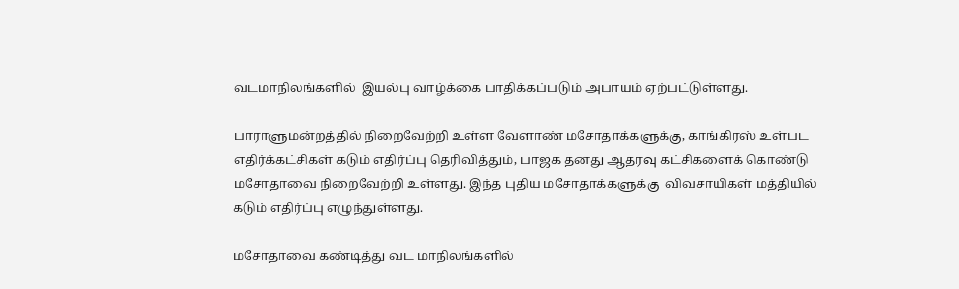வடமாநிலங்களில்  இயல்பு வாழ்க்கை பாதிக்கப்படும் அபாயம் ஏற்பட்டுள்ளது.

பாராளுமன்றத்தில் நிறைவேற்றி உள்ள வேளாண் மசோதாக்களுக்கு, காங்கிரஸ் உள்பட எதிர்க்கட்சிகள் கடும் எதிர்ப்பு தெரிவித்தும், பாஜக தனது ஆதரவு கட்சிகளைக் கொண்டு மசோதாவை நிறைவேற்றி உள்ளது. இந்த புதிய மசோதாக்களுக்கு  விவசாயிகள் மத்தியில் கடும் எதிர்ப்பு எழுந்துள்ளது.

மசோதாவை கண்டித்து வட மாநிலங்களில்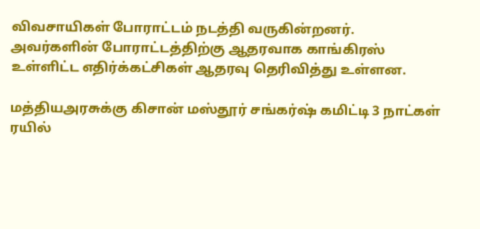விவசாயிகள் போராட்டம் நடத்தி வருகின்றனர். அவர்களின் போராட்டத்திற்கு ஆதரவாக காங்கிரஸ் உள்ளிட்ட எதிர்க்கட்சிகள் ஆதரவு தெரிவித்து உள்ளன.

மத்தியஅரசுக்கு கிசான் மஸ்தூர் சங்கர்ஷ் கமிட்டி 3 நாட்கள் ரயில்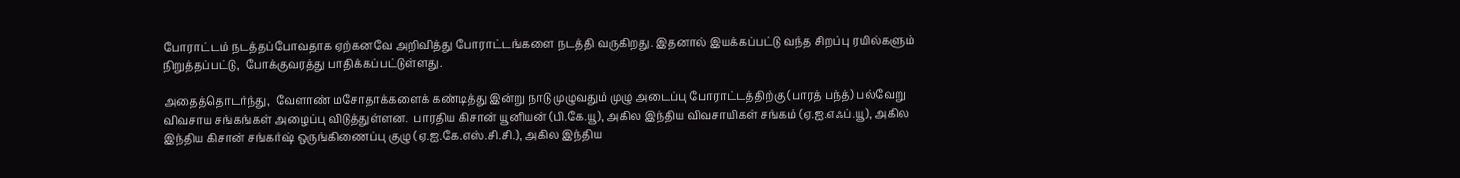போராட்டம் நடத்தப்போவதாக ஏற்கனவே அறிவித்து போராட்டங்களை நடத்தி வருகிறது. இதனால் இயக்கப்பட்டு வந்த சிறப்பு ரயில்களும் நிறுத்தப்பட்டு,  போக்குவரத்து பாதிக்கப்பட்டுள்ளது.

அதைத்தொடர்ந்து,  வேளாண் மசோதாக்களைக் கண்டித்து இன்று நாடு முழுவதும் முழு அடைப்பு போராட்டத்திற்கு (பாரத் பந்த்) பல்வேறு விவசாய சங்கங்கள் அழைப்பு விடுத்துள்ளன.  பாரதிய கிசான் யூனியன் (பி.கே.யூ), அகில இந்திய விவசாயிகள் சங்கம் (ஏ.ஐ.எஃப்.யூ), அகில இந்திய கிசான் சங்கர்ஷ் ஒருங்கிணைப்பு குழு (ஏ.ஐ.கே.எஸ்.சி.சி.), அகில இந்திய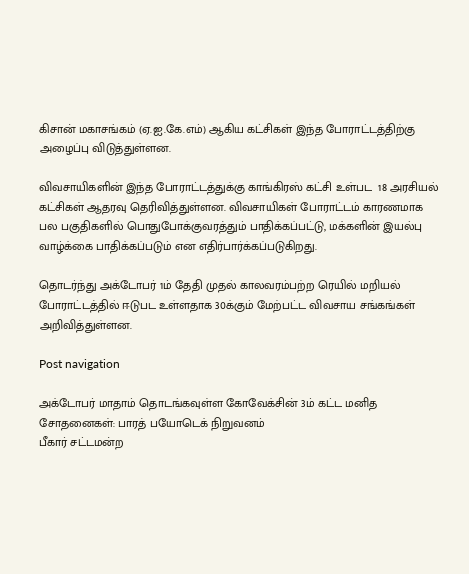கிசான் மகாசங்கம் (ஏ.ஐ.கே.எம்) ஆகிய கட்சிகள் இந்த போராட்டத்திற்கு அழைப்பு விடுத்துள்ளன.

விவசாயிகளின் இந்த போராட்டத்துக்கு காங்கிரஸ் கட்சி உள்பட  18 அரசியல் கட்சிகள் ஆதரவு தெரிவித்துள்ளன. விவசாயிகள் போராட்டம் காரணமாக  பல பகுதிகளில் பொதுபோக்குவரத்தும் பாதிக்கப்பட்டு, மக்களின் இயல்பு வாழ்க்கை பாதிக்கப்படும் என எதிர்பார்க்கப்படுகிறது.

தொடர்ந்து அக்டோபர் 1ம் தேதி முதல் காலவரம்பற்ற ரெயில் மறியல் போராட்டத்தில் ஈடுபட உள்ளதாக 30க்கும் மேற்பட்ட விவசாய சங்கங்கள் அறிவித்துள்ளன.

Post navigation

அக்டோபர் மாதாம் தொடங்கவுள்ள கோவேக்சின் 3ம் கட்ட மனித சோதனைகள்: பாரத் பயோடெக் நிறுவனம்
பீகார் சட்டமன்ற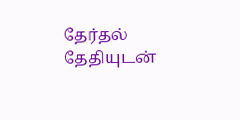தேர்தல் தேதியுடன்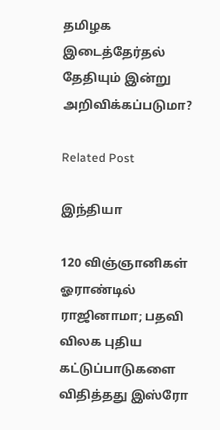தமிழக இடைத்தேர்தல் தேதியும் இன்று அறிவிக்கப்படுமா?

Related Post

இந்தியா

120 விஞ்ஞானிகள் ஓராண்டில் ராஜினாமா; பதவி விலக புதிய கட்டுப்பாடுகளை விதித்தது இஸ்ரோ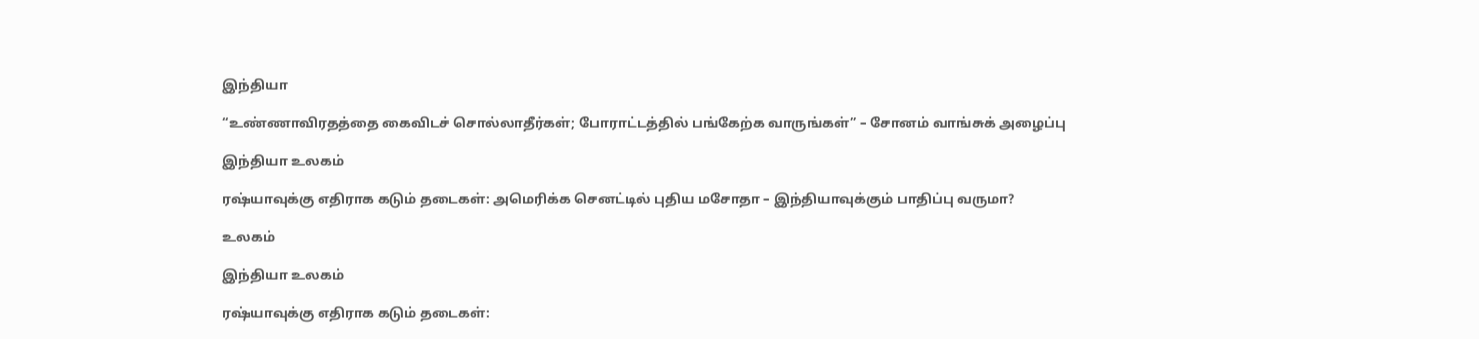இந்தியா

“உண்ணாவிரதத்தை கைவிடச் சொல்லாதீர்கள்; போராட்டத்தில் பங்கேற்க வாருங்கள்” – சோனம் வாங்சுக் அழைப்பு

இந்தியா உலகம்

ரஷ்யாவுக்கு எதிராக கடும் தடைகள்: அமெரிக்க செனட்டில் புதிய மசோதா – இந்தியாவுக்கும் பாதிப்பு வருமா?

உலகம்

இந்தியா உலகம்

ரஷ்யாவுக்கு எதிராக கடும் தடைகள்: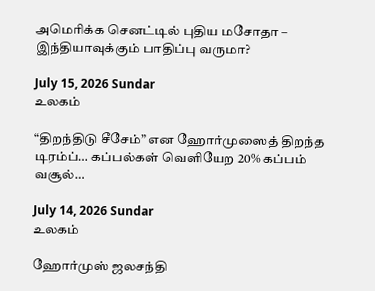அமெரிக்க செனட்டில் புதிய மசோதா – இந்தியாவுக்கும் பாதிப்பு வருமா?

July 15, 2026 Sundar
உலகம்

“திறந்திடு சீசேம்” என ஹோர்முஸைத் திறந்த டிரம்ப்… கப்பல்கள் வெளியேற 20% கப்பம் வசூல்…

July 14, 2026 Sundar
உலகம்

ஹோர்முஸ் ஜலசந்தி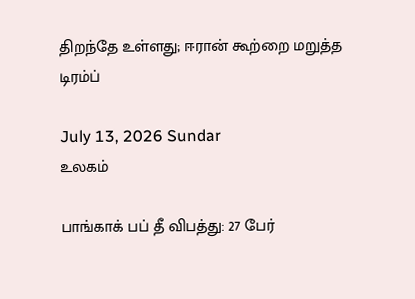திறந்தே உள்ளது; ஈரான் கூற்றை மறுத்த டிரம்ப்

July 13, 2026 Sundar
உலகம்

பாங்காக் பப் தீ விபத்து: 27 பேர்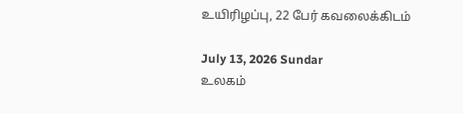உயிரிழப்பு, 22 பேர் கவலைக்கிடம்

July 13, 2026 Sundar
உலகம்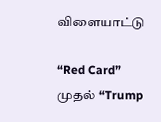விளையாட்டு

“Red Card” முதல் “Trump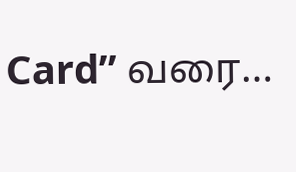Card” வரை…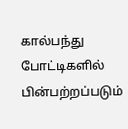கால்பந்து போட்டிகளில் பின்பற்றப்படும்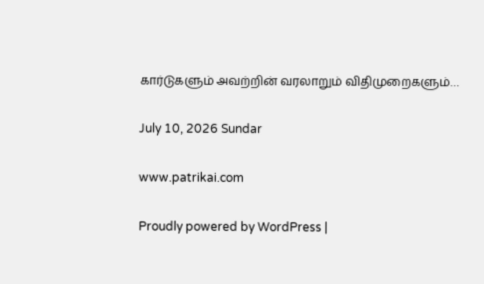கார்டுகளும் அவற்றின் வரலாறும் விதிமுறைகளும்…

July 10, 2026 Sundar

www.patrikai.com

Proudly powered by WordPress |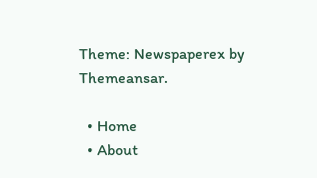Theme: Newspaperex by Themeansar.

  • Home
  • About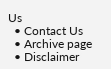Us
  • Contact Us
  • Archive page
  • Disclaimer